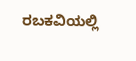ರಬಕವಿಯಲ್ಲಿ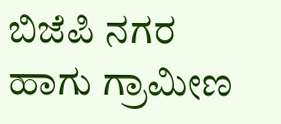ಬಿಜೆಪಿ ನಗರ ಹಾಗು ಗ್ರಾಮೀಣ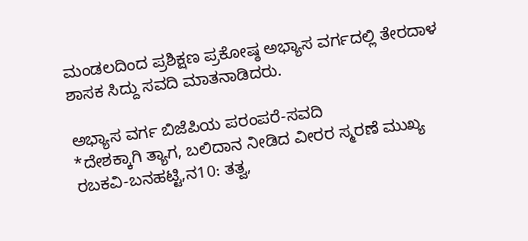ಮಂಡಲದಿಂದ ಪ್ರಶಿಕ್ಷಣ ಪ್ರಕೋಷ್ಠ ಅಭ್ಯಾಸ ವರ್ಗದಲ್ಲಿ ತೇರದಾಳ ಶಾಸಕ ಸಿದ್ದು ಸವದಿ ಮಾತನಾಡಿದರು.

ಅಭ್ಯಾಸ ವರ್ಗ ಬಿಜೆಪಿಯ ಪರಂಪರೆ-ಸವದಿ
*ದೇಶಕ್ಕಾಗಿ ತ್ಯಾಗ, ಬಲಿದಾನ ನೀಡಿದ ವೀರರ ಸ್ಮರಣೆ ಮುಖ್ಯ
ರಬಕವಿ-ಬನಹಟ್ಟಿ,ನ10: ತತ್ವ,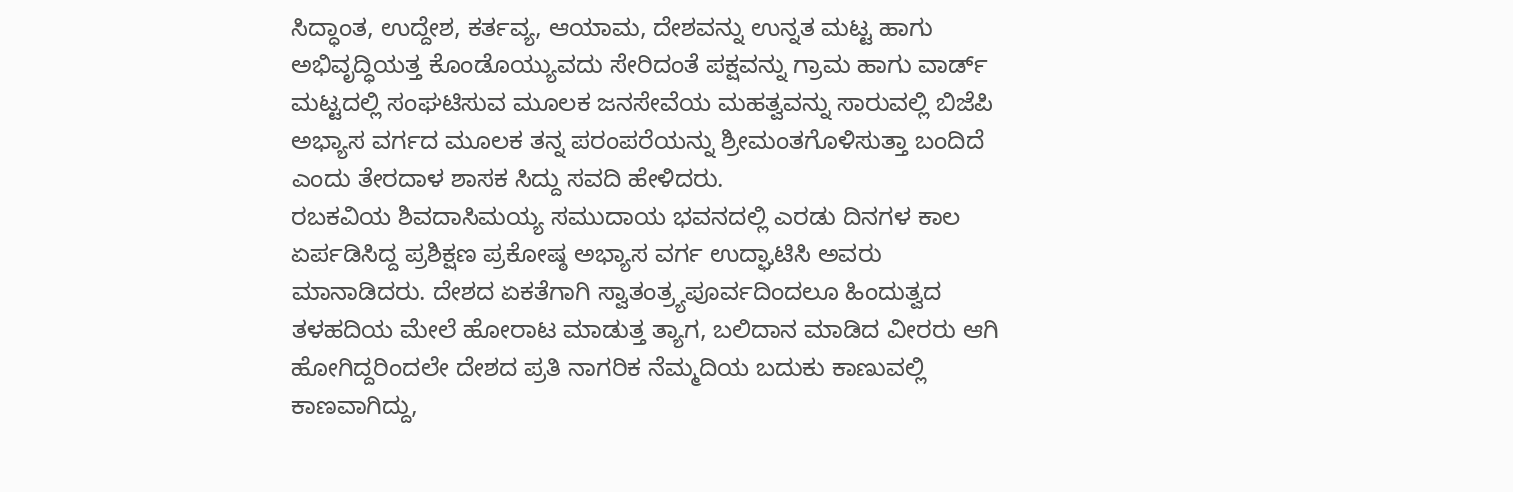ಸಿದ್ಧಾಂತ, ಉದ್ದೇಶ, ಕರ್ತವ್ಯ, ಆಯಾಮ, ದೇಶವನ್ನು ಉನ್ನತ ಮಟ್ಟ ಹಾಗು ಅಭಿವೃದ್ಧಿಯತ್ತ ಕೊಂಡೊಯ್ಯುವದು ಸೇರಿದಂತೆ ಪಕ್ಷವನ್ನು ಗ್ರಾಮ ಹಾಗು ವಾರ್ಡ್ ಮಟ್ಟದಲ್ಲಿ ಸಂಘಟಿಸುವ ಮೂಲಕ ಜನಸೇವೆಯ ಮಹತ್ವವನ್ನು ಸಾರುವಲ್ಲಿ ಬಿಜೆಪಿ ಅಭ್ಯಾಸ ವರ್ಗದ ಮೂಲಕ ತನ್ನ ಪರಂಪರೆಯನ್ನು ಶ್ರೀಮಂತಗೊಳಿಸುತ್ತಾ ಬಂದಿದೆ ಎಂದು ತೇರದಾಳ ಶಾಸಕ ಸಿದ್ದು ಸವದಿ ಹೇಳಿದರು.
ರಬಕವಿಯ ಶಿವದಾಸಿಮಯ್ಯ ಸಮುದಾಯ ಭವನದಲ್ಲಿ ಎರಡು ದಿನಗಳ ಕಾಲ ಏರ್ಪಡಿಸಿದ್ದ ಪ್ರಶಿಕ್ಷಣ ಪ್ರಕೋಷ್ಠ ಅಭ್ಯಾಸ ವರ್ಗ ಉದ್ಘಾಟಿಸಿ ಅವರು ಮಾನಾಡಿದರು. ದೇಶದ ಏಕತೆಗಾಗಿ ಸ್ವಾತಂತ್ರ್ಯಪೂರ್ವದಿಂದಲೂ ಹಿಂದುತ್ವದ ತಳಹದಿಯ ಮೇಲೆ ಹೋರಾಟ ಮಾಡುತ್ತ ತ್ಯಾಗ, ಬಲಿದಾನ ಮಾಡಿದ ವೀರರು ಆಗಿ ಹೋಗಿದ್ದರಿಂದಲೇ ದೇಶದ ಪ್ರತಿ ನಾಗರಿಕ ನೆಮ್ಮದಿಯ ಬದುಕು ಕಾಣುವಲ್ಲಿ ಕಾಣವಾಗಿದ್ದು,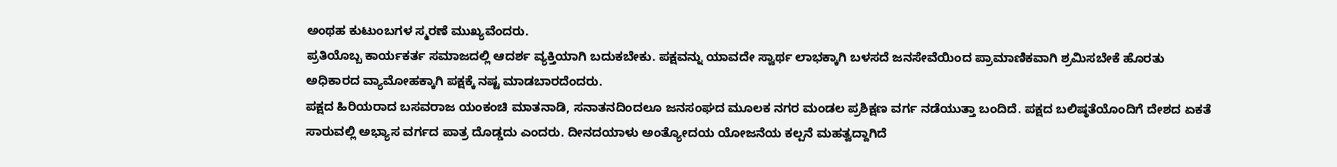ಅಂಥಹ ಕುಟುಂಬಗಳ ಸ್ಮರಣೆ ಮುಖ್ಯವೆಂದರು.
ಪ್ರತಿಯೊಬ್ಬ ಕಾರ್ಯಕರ್ತ ಸಮಾಜದಲ್ಲಿ ಆದರ್ಶ ವ್ಯಕ್ತಿಯಾಗಿ ಬದುಕಬೇಕು. ಪಕ್ಷವನ್ನು ಯಾವದೇ ಸ್ವಾರ್ಥ ಲಾಭಕ್ಕಾಗಿ ಬಳಸದೆ ಜನಸೇವೆಯಿಂದ ಪ್ರಾಮಾಣಿಕವಾಗಿ ಶ್ರಮಿಸಬೇಕೆ ಹೊರತು ಅಧಿಕಾರದ ವ್ಯಾಮೋಹಕ್ಕಾಗಿ ಪಕ್ಷಕ್ಕೆ ನಷ್ಟ ಮಾಡಬಾರದೆಂದರು.
ಪಕ್ಷದ ಹಿರಿಯರಾದ ಬಸವರಾಜ ಯಂಕಂಚಿ ಮಾತನಾಡಿ, ಸನಾತನದಿಂದಲೂ ಜನಸಂಘದ ಮೂಲಕ ನಗರ ಮಂಡಲ ಪ್ರಶಿಕ್ಷಣ ವರ್ಗ ನಡೆಯುತ್ತಾ ಬಂದಿದೆ. ಪಕ್ಷದ ಬಲಿಷ್ಠತೆಯೊಂದಿಗೆ ದೇಶದ ಏಕತೆ ಸಾರುವಲ್ಲಿ ಅಭ್ಯಾಸ ವರ್ಗದ ಪಾತ್ರ ದೊಡ್ಡದು ಎಂದರು. ದೀನದಯಾಳು ಅಂತ್ಯೋದಯ ಯೋಜನೆಯ ಕಲ್ಪನೆ ಮಹತ್ವದ್ದಾಗಿದೆ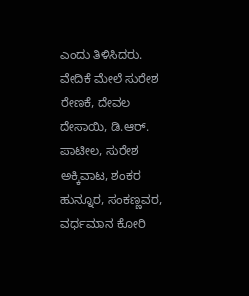ಎಂದು ತಿಳಿಸಿದರು.
ವೇದಿಕೆ ಮೇಲೆ ಸುರೇಶ ರೇಣಕೆ, ದೇವಲ ದೇಸಾಯಿ, ಡಿ.ಆರ್. ಪಾಟೀಲ, ಸುರೇಶ ಅಕ್ಕಿವಾಟ, ಶಂಕರ ಹುನ್ನೂರ, ಸಂಕಣ್ಣವರ, ವರ್ಧಮಾನ ಕೋರಿ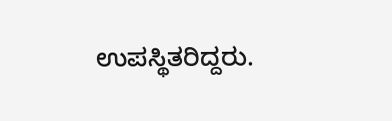ಉಪಸ್ಥಿತರಿದ್ದರು.